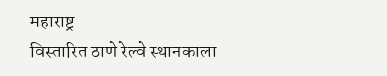महाराष्ट्र
विस्तारित ठाणे रेल्वे स्थानकाला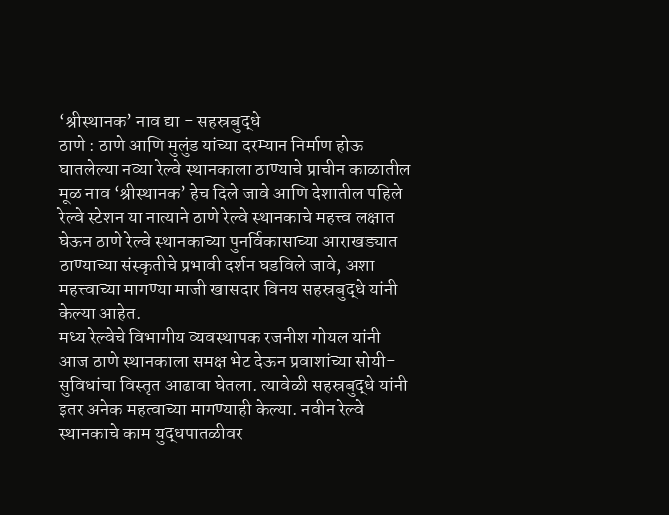‘श्रीस्थानक’ नाव द्या - सहस्रबुद्धे
ठाणे : ठाणे आणि मुलुंड यांच्या दरम्यान निर्माण होऊ घातलेल्या नव्या रेल्वे स्थानकाला ठाण्याचे प्राचीन काळातील मूळ नाव ‘श्रीस्थानक’ हेच दिले जावे आणि देशातील पहिले रेल्वे स्टेशन या नात्याने ठाणे रेल्वे स्थानकाचे महत्त्व लक्षात घेऊन ठाणे रेल्वे स्थानकाच्या पुनर्विकासाच्या आराखड्यात ठाण्याच्या संस्कृतीचे प्रभावी दर्शन घडविले जावे, अशा महत्त्वाच्या मागण्या माजी खासदार विनय सहस्रबुद्धे यांनी केल्या आहेत.
मध्य रेल्वेचे विभागीय व्यवस्थापक रजनीश गोयल यांनी आज ठाणे स्थानकाला समक्ष भेट देऊन प्रवाशांच्या सोयी-सुविधांचा विस्तृत आढावा घेतला. त्यावेळी सहस्रबुद्धे यांनी इतर अनेक महत्वाच्या मागण्याही केल्या. नवीन रेल्वे स्थानकाचे काम युद्धपातळीवर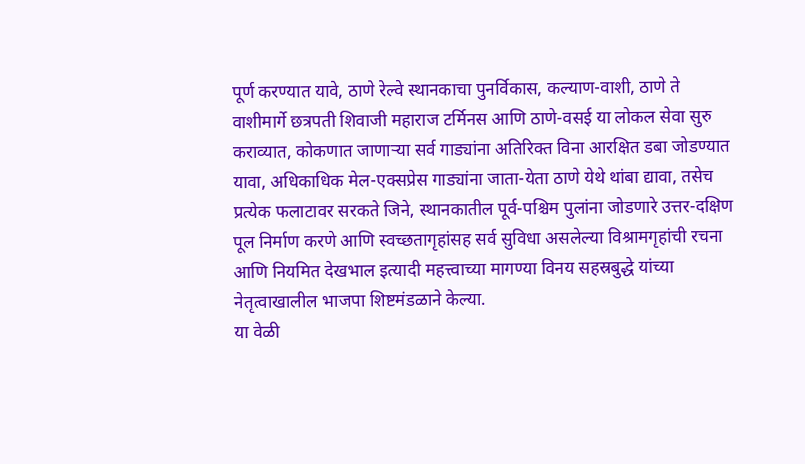पूर्ण करण्यात यावे, ठाणे रेल्वे स्थानकाचा पुनर्विकास, कल्याण-वाशी, ठाणे ते वाशीमार्गे छत्रपती शिवाजी महाराज टर्मिनस आणि ठाणे-वसई या लोकल सेवा सुरु कराव्यात, कोकणात जाणाऱ्या सर्व गाड्यांना अतिरिक्त विना आरक्षित डबा जोडण्यात यावा, अधिकाधिक मेल-एक्सप्रेस गाड्यांना जाता-येता ठाणे येथे थांबा द्यावा, तसेच प्रत्येक फलाटावर सरकते जिने, स्थानकातील पूर्व-पश्चिम पुलांना जोडणारे उत्तर-दक्षिण पूल निर्माण करणे आणि स्वच्छतागृहांसह सर्व सुविधा असलेल्या विश्रामगृहांची रचना आणि नियमित देखभाल इत्यादी महत्त्वाच्या मागण्या विनय सहस्रबुद्धे यांच्या नेतृत्वाखालील भाजपा शिष्टमंडळाने केल्या.
या वेळी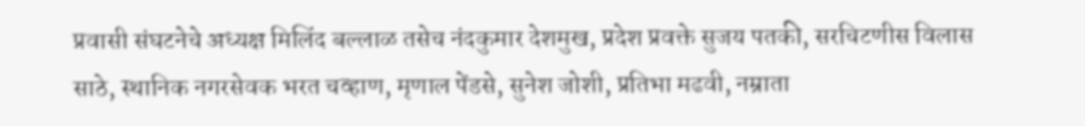प्रवासी संघटनेचे अध्यक्ष मिलिंद बल्लाळ तसेच नंदकुमार देशमुख, प्रदेश प्रवक्ते सुजय पतकी, सरचिटणीस विलास साठे, स्थानिक नगरसेवक भरत चव्हाण, मृणाल पेंडसे, सुनेश जोशी, प्रतिभा मढवी, नम्राता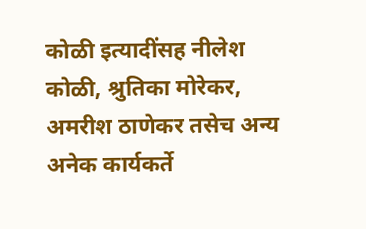कोळी इत्यादींसह नीलेश कोळी, श्रुतिका मोरेकर, अमरीश ठाणेकर तसेच अन्य अनेक कार्यकर्ते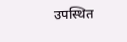उपस्थित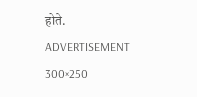होते.
ADVERTISEMENT 300×250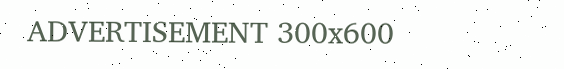ADVERTISEMENT 300x600